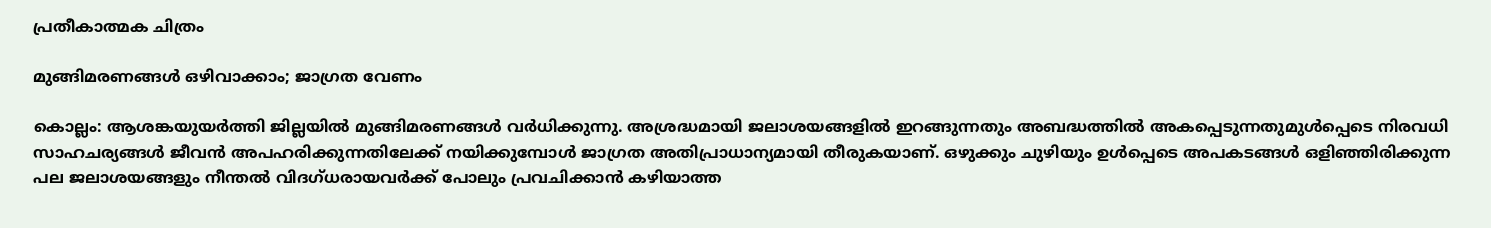പ്രതീകാത്മക ചിത്രം

മുങ്ങിമരണങ്ങള്‍ ഒഴിവാക്കാം; ജാഗ്രത വേണം

കൊല്ലം: ആശങ്കയുയർത്തി ജില്ലയില്‍ മുങ്ങിമരണങ്ങള്‍ വര്‍ധിക്കുന്നു. അശ്രദ്ധമായി ജലാശയങ്ങളിൽ ഇറങ്ങുന്നതും അബദ്ധത്തിൽ അകപ്പെടുന്നതുമുൾപ്പെടെ നിരവധി സാഹചര്യങ്ങൾ ജീവൻ അപഹരിക്കുന്നതിലേക്ക് നയിക്കുമ്പോൾ ജാഗ്രത അതിപ്രാധാന്യമായി തീരുകയാണ്. ഒഴുക്കും ചുഴിയും ഉൾപ്പെടെ അപകടങ്ങൾ ഒളിഞ്ഞിരിക്കുന്ന പല ജലാശയങ്ങളും നീന്തൽ വിദഗ്ധരായവർക്ക് പോലും പ്രവചിക്കാൻ കഴിയാത്ത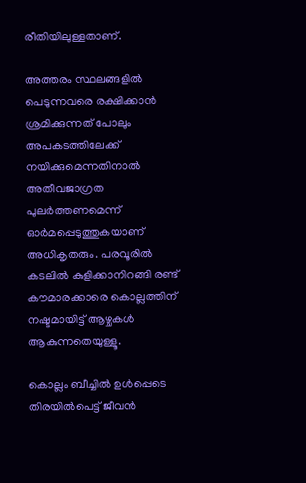രീതിയിലുള്ളതാണ്.

അത്തരം സ്ഥലങ്ങളിൽ പെടുന്നവരെ രക്ഷിക്കാൻ ശ്രമിക്കുന്നത് പോലും അപകടത്തിലേക്ക് നയിക്കുമെന്നതിനാൽ അതീവജാഗ്രത പുലർത്തണമെന്ന് ഓർമപ്പെടുത്തുകയാണ് അധികൃതരും. പരവൂരിൽ കടലിൽ കുളിക്കാനിറങ്ങി രണ്ട് കൗമാരക്കാരെ കൊല്ലത്തിന് നഷ്ടമായിട്ട് ആഴ്ചകൾ ആകുന്നതെയുള്ളൂ.

കൊല്ലം ബീച്ചിൽ ഉൾപ്പെടെ തിരയിൽപെട്ട് ജീവൻ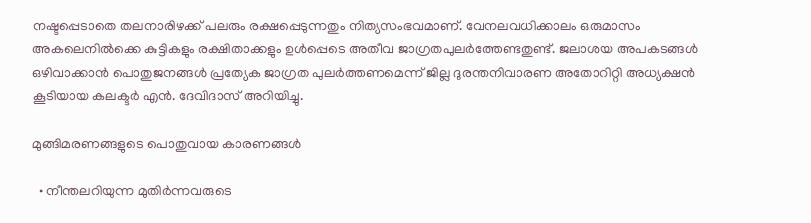നഷ്ടപ്പെടാതെ തലനാരിഴക്ക് പലരും രക്ഷപ്പെടുന്നതും നിത്യസംഭവമാണ്. വേനലവധിക്കാലം ഒരുമാസം അകലെനിൽക്കെ കുട്ടികളും രക്ഷിതാക്കളും ഉൾപ്പെടെ അതീവ ജാഗ്രതപുലർത്തേണ്ടതുണ്ട്. ജലാശയ അപകടങ്ങള്‍ ഒഴിവാക്കാന്‍ പൊതുജനങ്ങള്‍ പ്രത്യേക ജാഗ്രത പുലര്‍ത്തണമെന്ന് ജില്ല ദുരന്തനിവാരണ അതോറിറ്റി അധ്യക്ഷന്‍ കൂടിയായ കലക്ടര്‍ എൻ. ദേവിദാസ് അറിയിച്ചു.

മുങ്ങിമരണങ്ങളുടെ പൊതുവായ കാരണങ്ങള്‍

  • നീന്തലറിയുന്ന മുതിര്‍ന്നവരുടെ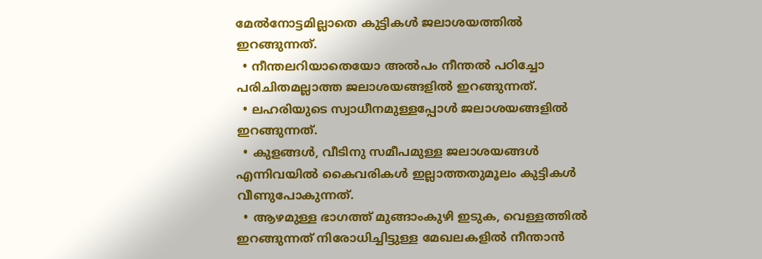മേല്‍നോട്ടമില്ലാതെ കുട്ടികള്‍ ജലാശയത്തില്‍ ഇറങ്ങുന്നത്.
  • നീന്തലറിയാതെയോ അല്‍പം നീന്തല്‍ പഠിച്ചോ പരിചിതമല്ലാത്ത ജലാശയങ്ങളില്‍ ഇറങ്ങുന്നത്.
  • ലഹരിയുടെ സ്വാധീനമുള്ളപ്പോള്‍ ജലാശയങ്ങളില്‍ ഇറങ്ങുന്നത്.
  • കുളങ്ങള്‍, വീടിനു സമീപമുള്ള ജലാശയങ്ങള്‍ എന്നിവയില്‍ കൈവരികള്‍ ഇല്ലാത്തതുമൂലം കുട്ടികള്‍ വീണുപോകുന്നത്.
  • ആഴമുള്ള ഭാഗത്ത് മുങ്ങാംകുഴി ഇടുക, വെള്ളത്തില്‍ ഇറങ്ങുന്നത് നിരോധിച്ചിട്ടുള്ള മേഖലകളില്‍ നീന്താന്‍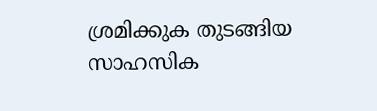ശ്രമിക്കുക തുടങ്ങിയ സാഹസിക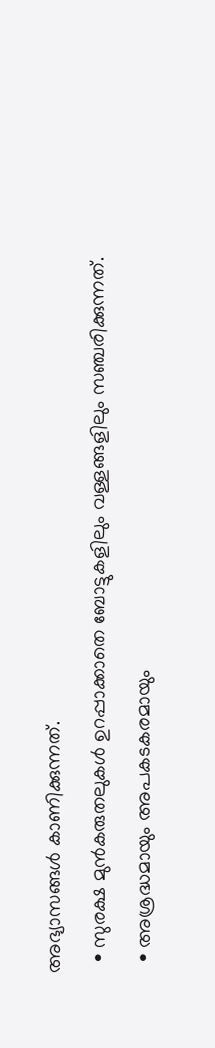അഭ്യാസങ്ങള്‍ കാണിക്കുന്നത്.
  • സുരക്ഷ മുന്‍കരുതലുകള്‍ ഉറപ്പാക്കാതെ ബോട്ടുകളിലും വള്ളങ്ങളിലും സഞ്ചരിക്കുന്നത്.
  • അശ്രദ്ധമായും അപകടകരമായും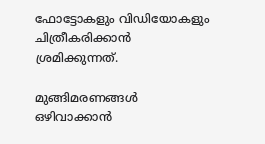ഫോട്ടോകളും വിഡിയോകളും ചിത്രീകരിക്കാന്‍ ശ്രമിക്കുന്നത്.

മുങ്ങിമരണങ്ങള്‍ ഒഴിവാക്കാന്‍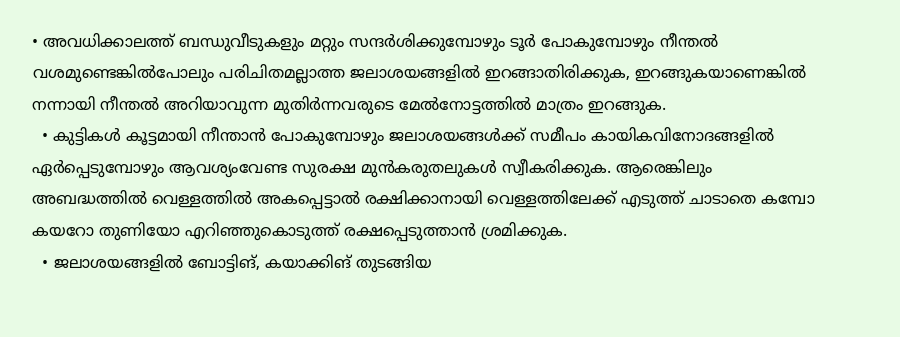• അവധിക്കാലത്ത് ബന്ധുവീടുകളും മറ്റും സന്ദര്‍ശിക്കുമ്പോഴും ടൂര്‍ പോകുമ്പോഴും നീന്തല്‍ വശമുണ്ടെങ്കില്‍പോലും പരിചിതമല്ലാത്ത ജലാശയങ്ങളില്‍ ഇറങ്ങാതിരിക്കുക, ഇറങ്ങുകയാണെങ്കില്‍ നന്നായി നീന്തല്‍ അറിയാവുന്ന മുതിര്‍ന്നവരുടെ മേല്‍നോട്ടത്തില്‍ മാത്രം ഇറങ്ങുക.
  • കുട്ടികള്‍ കൂട്ടമായി നീന്താന്‍ പോകുമ്പോഴും ജലാശയങ്ങള്‍ക്ക് സമീപം കായികവിനോദങ്ങളില്‍ ഏര്‍പ്പെടുമ്പോഴും ആവശ്യംവേണ്ട സുരക്ഷ മുന്‍കരുതലുകള്‍ സ്വീകരിക്കുക. ആരെങ്കിലും അബദ്ധത്തില്‍ വെള്ളത്തില്‍ അകപ്പെട്ടാല്‍ രക്ഷിക്കാനായി വെള്ളത്തിലേക്ക് എടുത്ത് ചാടാതെ കമ്പോ കയറോ തുണിയോ എറിഞ്ഞുകൊടുത്ത് രക്ഷപ്പെടുത്താന്‍ ശ്രമിക്കുക.
  • ജലാശയങ്ങളില്‍ ബോട്ടിങ്, കയാക്കിങ് തുടങ്ങിയ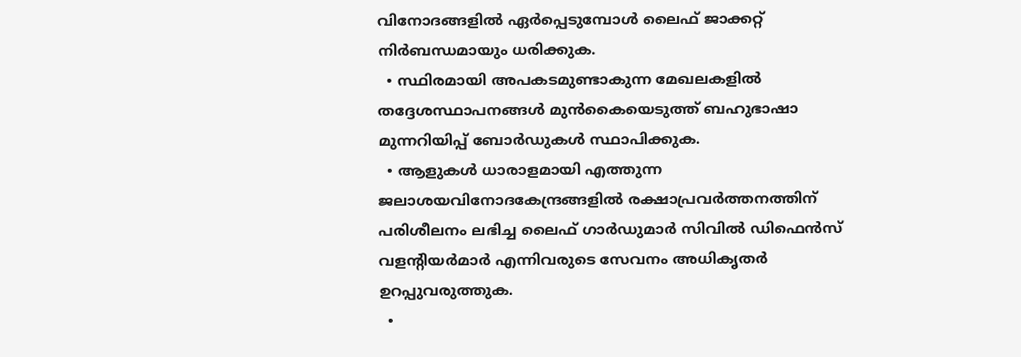വിനോദങ്ങളില്‍ ഏര്‍പ്പെടുമ്പോള്‍ ലൈഫ് ജാക്കറ്റ് നിര്‍ബന്ധമായും ധരിക്കുക.
  • സ്ഥിരമായി അപകടമുണ്ടാകുന്ന മേഖലകളില്‍ തദ്ദേശസ്ഥാപനങ്ങള്‍ മുന്‍കൈയെടുത്ത് ബഹുഭാഷാ മുന്നറിയിപ്പ് ബോര്‍ഡുകള്‍ സ്ഥാപിക്കുക.
  • ആളുകള്‍ ധാരാളമായി എത്തുന്ന ജലാശയവിനോദകേന്ദ്രങ്ങളില്‍ രക്ഷാപ്രവര്‍ത്തനത്തിന് പരിശീലനം ലഭിച്ച ലൈഫ് ഗാര്‍ഡുമാര്‍ സിവില്‍ ഡിഫെന്‍സ് വളന്റിയര്‍മാര്‍ എന്നിവരുടെ സേവനം അധികൃതര്‍ ഉറപ്പുവരുത്തുക.
  •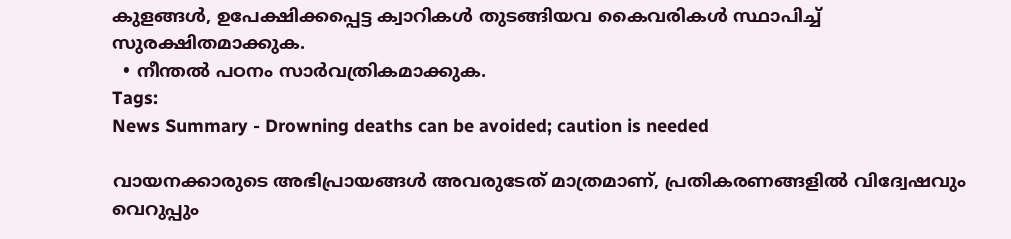കുളങ്ങള്‍, ഉപേക്ഷിക്കപ്പെട്ട ക്വാറികള്‍ തുടങ്ങിയവ കൈവരികള്‍ സ്ഥാപിച്ച് സുരക്ഷിതമാക്കുക.
  • നീന്തല്‍ പഠനം സാര്‍വത്രികമാക്കുക.
Tags:
News Summary - Drowning deaths can be avoided; caution is needed

വായനക്കാരുടെ അഭിപ്രായങ്ങള്‍ അവരുടേത് മാത്രമാണ്, പ്രതികരണങ്ങളിൽ വിദ്വേഷവും വെറുപ്പും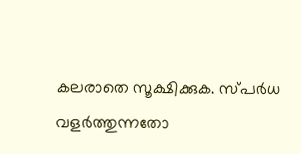കലരാതെ സൂക്ഷിക്കുക. സ്പർധ വളർത്തുന്നതോ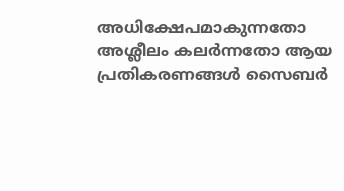അധിക്ഷേപമാകുന്നതോ അശ്ലീലം കലർന്നതോ ആയ പ്രതികരണങ്ങൾ സൈബർ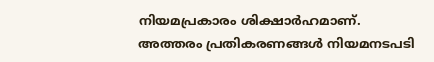നിയമപ്രകാരം ശിക്ഷാർഹമാണ്. അത്തരം പ്രതികരണങ്ങൾ നിയമനടപടി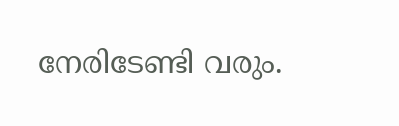നേരിടേണ്ടി വരും.